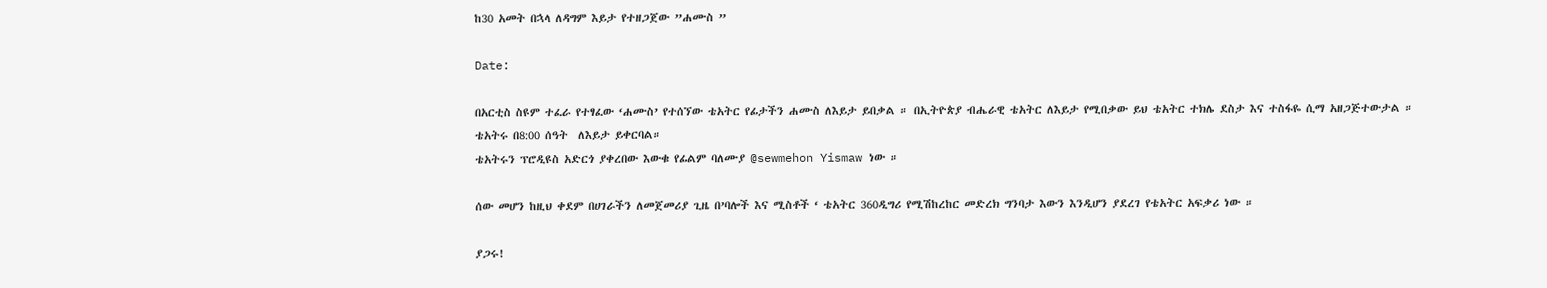ከ30 አመት በኋላ ለዳግም እይታ የተዘጋጀው ”ሐሙስ ”

Date:

በአርቲስ ስዩም ተፈራ የተፃፈው ‘ሐሙስ’ የተሰኘው ቴአትር የፊታችን ሐሙስ ለእይታ ይበቃል ። በኢትዮጵያ ብሔራዊ ቴአትር ለእይታ የሚበቃው ይህ ቴአትር ተክሌ ደስታ እና ተስፋዬ ሲማ አዘጋጅተውታል ።
ቴአትሩ በ8:00 ሰዓት  ለእይታ ይቀርባል።
ቴአትሩን ፕሮዲዩስ አድርጎ ያቀረበው እውቁ የፊልም ባለሙያ @sewmehon Yismaw ነው ።

ሰው መሆን ከዚህ ቀደም በሀገራችን ለመጀመሪያ ጊዜ በ’ባሎች እና ሚስቶች ‘ ቴአትር 360ዲግሪ የሚሽከረከር መድረክ ግንባታ እውን እንዲሆን ያደረገ የቴአትር አፍቃሪ ነው ።

ያጋሩ!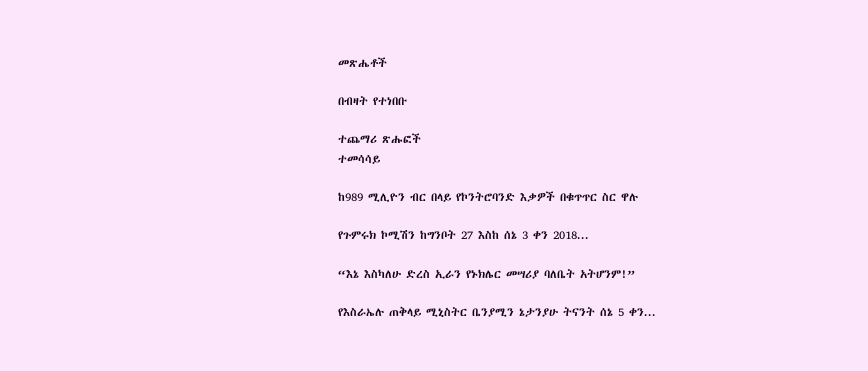መጽሔቶች

በብዛት የተነበቡ

ተጨማሪ ጽሑፎች
ተመሳሳይ

ከ989 ሚሊዮን ብር በላይ የኮንትሮባንድ እቃዎች በቁጥጥር ስር ዋሉ

የጉምሩክ ኮሚሽን ከግንቦት 27 እስከ ሰኔ 3 ቀን 2018...

“እኔ እስካለሁ ድረስ ኢራን የኑክሌር መሣሪያ ባለቤት አትሆንም!”

የእስራኤሉ ጠቅላይ ሚኒስትር ቤንያሚን ኔታንያሁ ትናንት ሰኔ 5 ቀን...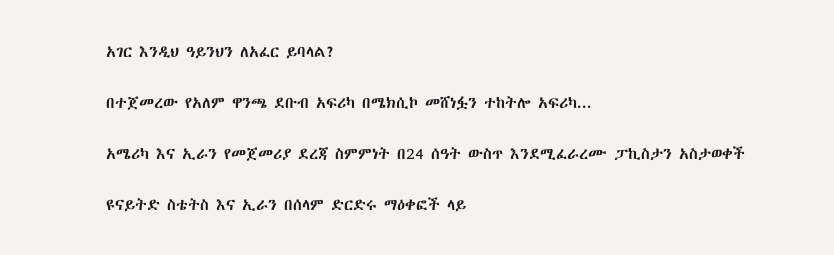አገር እንዲህ ዓይንህን ለአፈር ይባላል?

በተጀመረው የአለም ዋንጫ ደቡብ አፍሪካ በሜክሲኮ መሸነፏን ተከትሎ አፍሪካ...

አሜሪካ እና ኢራን የመጀመሪያ ደረጃ ስምምነት በ24 ሰዓት ውስጥ እንደሚፈራረሙ ፓኪስታን አስታወቀች

ዩናይትድ ስቴትስ እና ኢራን በሰላም ድርድሩ ማዕቀፎች ላይ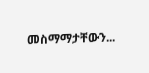መስማማታቸውን...